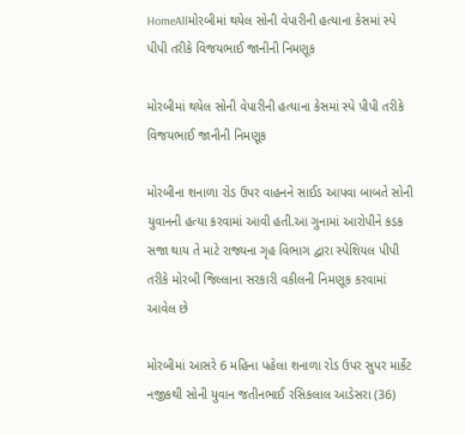HomeAllમોરબીમાં થયેલ સોની વેપારીની હત્યાના કેસમાં સ્પે પીપી તરીકે વિજયભાઈ જાનીની નિમણૂક

મોરબીમાં થયેલ સોની વેપારીની હત્યાના કેસમાં સ્પે પીપી તરીકે વિજયભાઈ જાનીની નિમણૂક

મોરબીના શનાળા રોડ ઉપર વાહનને સાઈડ આપવા બાબતે સોની યુવાનની હત્યા કરવામાં આવી હતી.આ ગુનામાં આરોપીને કડક સજા થાય તે માટે રાજ્યના ગૃહ વિભાગ દ્વારા સ્પેશિયલ પીપી તરીકે મોરબી જિલ્લાના સરકારી વકીલની નિમણૂક કરવામાં આવેલ છે

મોરબીમાં આસરે 6 મહિના પહેલા શનાળા રોડ ઉપર સુપર માર્કેટ નજીકથી સોની યુવાન જતીનભાઈ રસિકલાલ આડેસરા (36)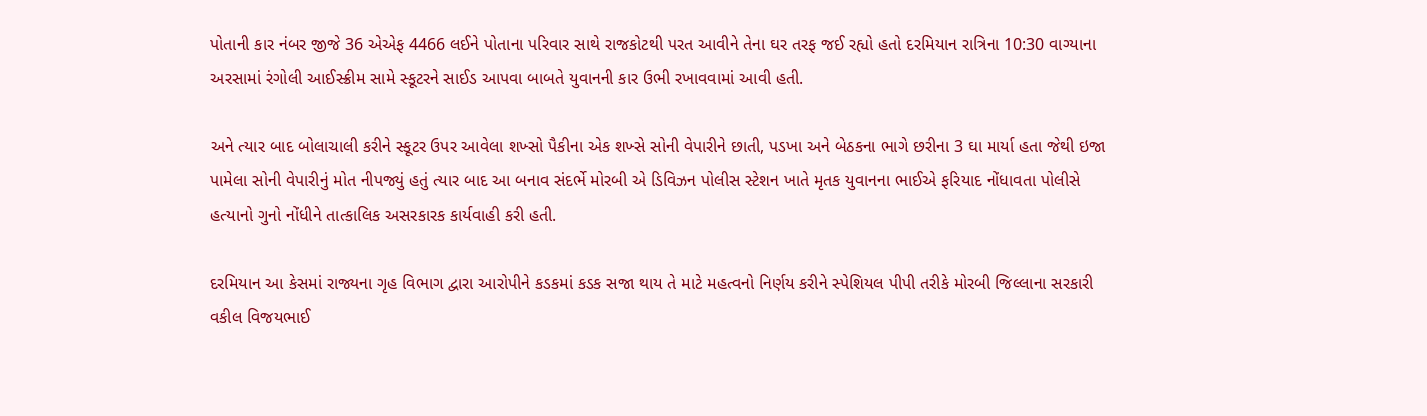પોતાની કાર નંબર જીજે 36 એએફ 4466 લઈને પોતાના પરિવાર સાથે રાજકોટથી પરત આવીને તેના ઘર તરફ જઈ રહ્યો હતો દરમિયાન રાત્રિના 10:30 વાગ્યાના અરસામાં રંગોલી આઈસ્ક્રીમ સામે સ્કૂટરને સાઈડ આપવા બાબતે યુવાનની કાર ઉભી રખાવવામાં આવી હતી.

અને ત્યાર બાદ બોલાચાલી કરીને સ્કૂટર ઉપર આવેલા શખ્સો પૈકીના એક શખ્સે સોની વેપારીને છાતી, પડખા અને બેઠકના ભાગે છરીના 3 ઘા માર્યા હતા જેથી ઇજા પામેલા સોની વેપારીનું મોત નીપજ્યું હતું ત્યાર બાદ આ બનાવ સંદર્ભે મોરબી એ ડિવિઝન પોલીસ સ્ટેશન ખાતે મૃતક યુવાનના ભાઈએ ફરિયાદ નોંધાવતા પોલીસે હત્યાનો ગુનો નોંધીને તાત્કાલિક અસરકારક કાર્યવાહી કરી હતી.

દરમિયાન આ કેસમાં રાજ્યના ગૃહ વિભાગ દ્વારા આરોપીને કડકમાં કડક સજા થાય તે માટે મહત્વનો નિર્ણય કરીને સ્પેશિયલ પીપી તરીકે મોરબી જિલ્લાના સરકારી વકીલ વિજયભાઈ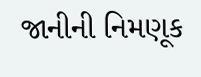જાનીની નિમણૂક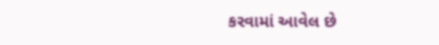કરવામાં આવેલ છે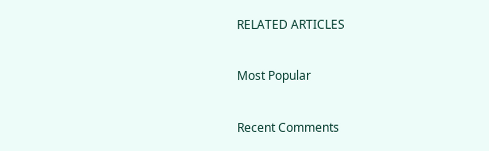RELATED ARTICLES

Most Popular

Recent Comments